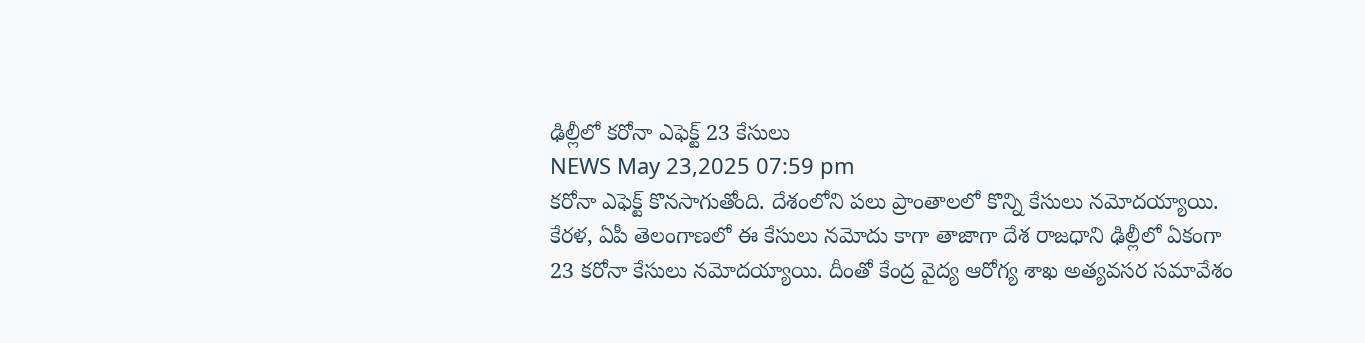ఢిల్లీలో కరోనా ఎఫెక్ట్ 23 కేసులు
NEWS May 23,2025 07:59 pm
కరోనా ఎఫెక్ట్ కొనసాగుతోంది. దేశంలోని పలు ప్రాంతాలలో కొన్ని కేసులు నమోదయ్యాయి. కేరళ, ఏపీ తెలంగాణలో ఈ కేసులు నమోదు కాగా తాజాగా దేశ రాజధాని ఢిల్లీలో ఏకంగా 23 కరోనా కేసులు నమోదయ్యాయి. దీంతో కేంద్ర వైద్య ఆరోగ్య శాఖ అత్యవసర సమావేశం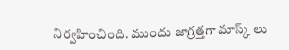నిర్వహించింది. ముందు జాగ్రత్తగా మాస్క్ లు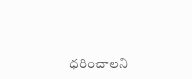ధరించాలని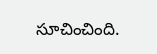సూచించింది.